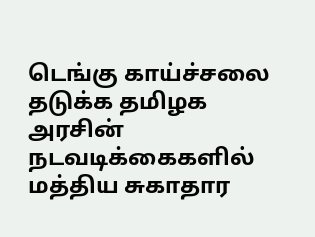டெங்கு காய்ச்சலை தடுக்க தமிழக அரசின் நடவடிக்கைகளில் மத்திய சுகாதார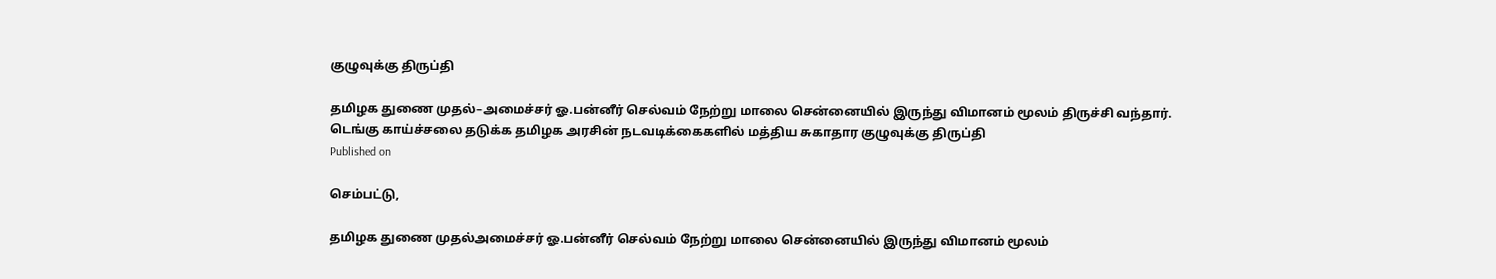குழுவுக்கு திருப்தி

தமிழக துணை முதல்–அமைச்சர் ஓ.பன்னீர் செல்வம் நேற்று மாலை சென்னையில் இருந்து விமானம் மூலம் திருச்சி வந்தார்.
டெங்கு காய்ச்சலை தடுக்க தமிழக அரசின் நடவடிக்கைகளில் மத்திய சுகாதார குழுவுக்கு திருப்தி
Published on

செம்பட்டு,

தமிழக துணை முதல்அமைச்சர் ஓ.பன்னீர் செல்வம் நேற்று மாலை சென்னையில் இருந்து விமானம் மூலம்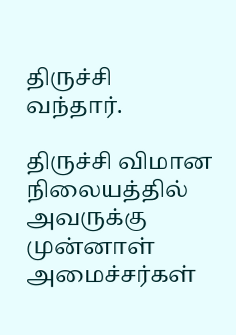திருச்சி வந்தார்.

திருச்சி விமான நிலையத்தில் அவருக்கு முன்னாள் அமைச்சர்கள்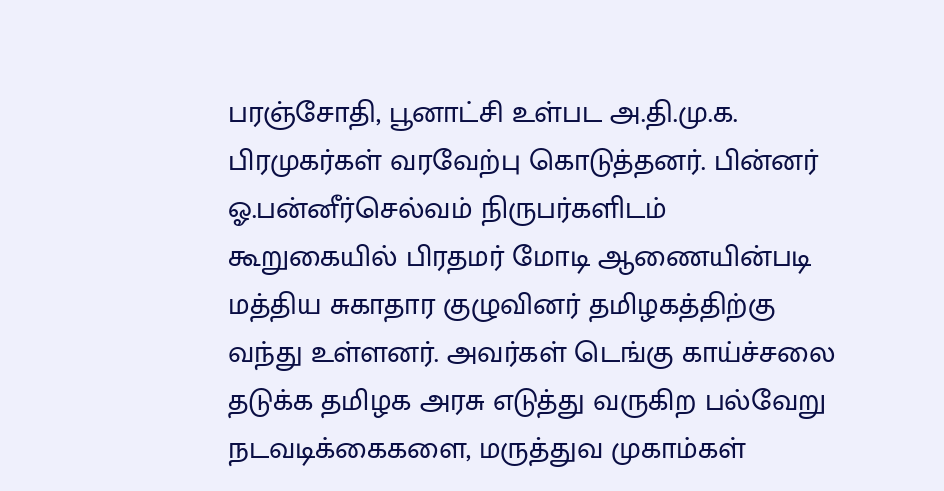பரஞ்சோதி, பூனாட்சி உள்பட அ.தி.மு.க. பிரமுகர்கள் வரவேற்பு கொடுத்தனர். பின்னர் ஓ.பன்னீர்செல்வம் நிருபர்களிடம் கூறுகையில் பிரதமர் மோடி ஆணையின்படி மத்திய சுகாதார குழுவினர் தமிழகத்திற்கு வந்து உள்ளனர். அவர்கள் டெங்கு காய்ச்சலை தடுக்க தமிழக அரசு எடுத்து வருகிற பல்வேறு நடவடிக்கைகளை, மருத்துவ முகாம்கள்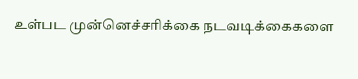உள்பட முன்னெச்சரிக்கை நடவடிக்கைகளை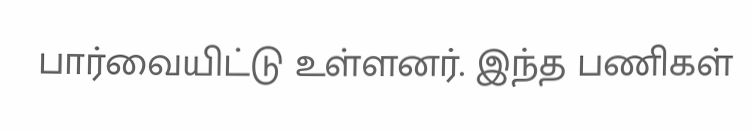பார்வையிட்டு உள்ளனர். இந்த பணிகள்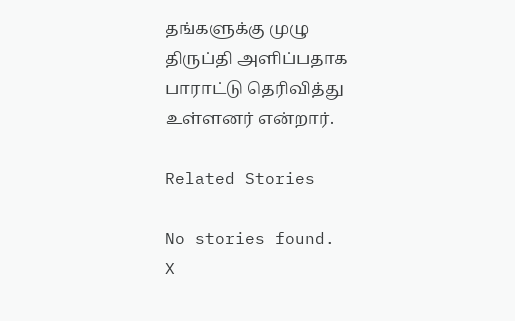தங்களுக்கு முழு திருப்தி அளிப்பதாக பாராட்டு தெரிவித்து உள்ளனர் என்றார்.

Related Stories

No stories found.
X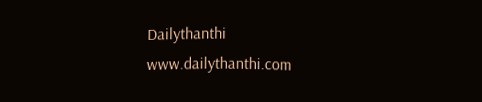Dailythanthi
www.dailythanthi.com